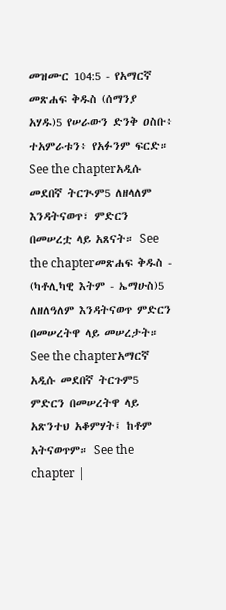መዝሙር 104:5 - የአማርኛ መጽሐፍ ቅዱስ (ሰማንያ አሃዱ)5 የሠራውን ድንቅ ዐስቡ፥ ተአምራቱን፥ የአፉንም ፍርድ። See the chapterአዲሱ መደበኛ ትርጒም5 ለዘላለም እንዳትናወጥ፣ ምድርን በመሠረቷ ላይ አጸናት። See the chapterመጽሐፍ ቅዱስ - (ካቶሊካዊ እትም - ኤማሁስ)5 ለዘለዓለም እንዳትናወጥ ምድርን በመሠረትዋ ላይ መሠረታት። See the chapterአማርኛ አዲሱ መደበኛ ትርጉም5 ምድርን በመሠረትዋ ላይ አጽንተህ አቆምሃት፤ ከቶም አትናወጥም። See the chapter |